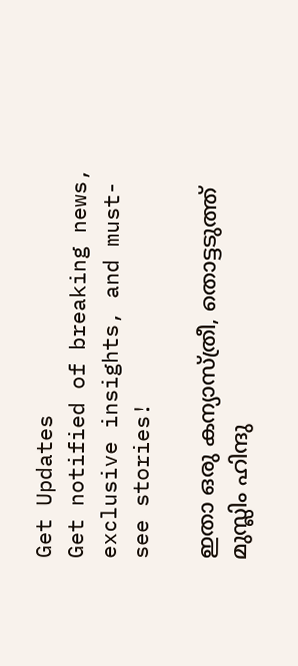Get Updates
Get notified of breaking news, exclusive insights, and must-see stories!

ഇതാ ഒരു കന്യാസ്ത്രീ, തൊട്ടടുത്ത് മുസ്ലിം ഹിന്ദു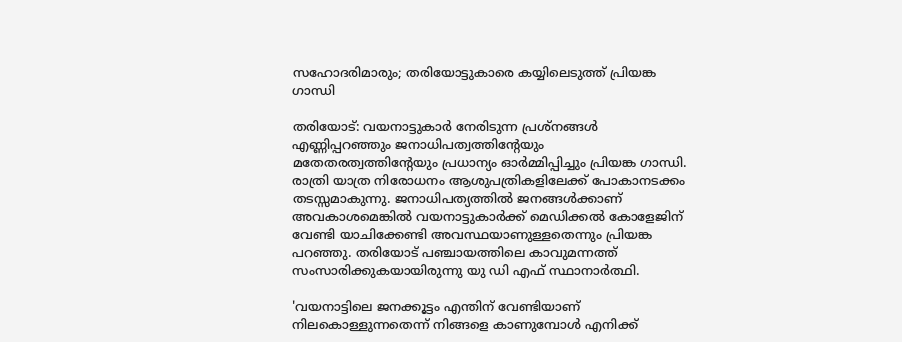സഹോദരിമാരും; തരിയോട്ടുകാരെ കയ്യിലെടുത്ത് പ്രിയങ്ക ഗാന്ധി

തരിയോട്: വയനാട്ടുകാർ നേരിടുന്ന പ്രശ്നങ്ങള്‍ എണ്ണിപ്പറഞ്ഞും ജനാധിപത്വത്തിന്റേയും മതേതരത്വത്തിന്റേയും പ്രധാന്യം ഓർമ്മിപ്പിച്ചും പ്രിയങ്ക ഗാന്ധി. രാത്രി യാത്ര നിരോധനം ആശുപത്രികളിലേക്ക് പോകാനടക്കം തടസ്സമാകുന്നു. ജനാധിപത്യത്തില്‍ ജനങ്ങള്‍ക്കാണ് അവകാശമെങ്കില്‍ വയനാട്ടുകാർക്ക് മെഡിക്കല്‍ കോളേജിന് വേണ്ടി യാചിക്കേണ്ടി അവസ്ഥയാണുള്ളതെന്നും പ്രിയങ്ക പറഞ്ഞു. തരിയോട് പഞ്ചായത്തിലെ കാവുമന്നത്ത് സംസാരിക്കുകയായിരുന്നു യു ഡി എഫ് സ്ഥാനാർത്ഥി.

'വയനാട്ടിലെ ജനക്കൂട്ടം എന്തിന് വേണ്ടിയാണ് നിലകൊള്ളുന്നതെന്ന് നിങ്ങളെ കാണുമ്പോള്‍ എനിക്ക്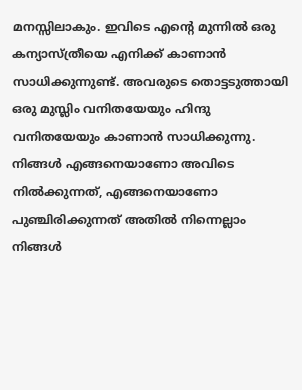മനസ്സിലാകും. ഇവിടെ എന്റെ മുന്നില്‍ ഒരു കന്യാസ്ത്രീയെ എനിക്ക് കാണാന്‍ സാധിക്കുന്നുണ്ട്. അവരുടെ തൊട്ടടുത്തായി ഒരു മുസ്ലിം വനിതയേയും ഹിന്ദു വനിതയേയും കാണാന്‍ സാധിക്കുന്നു. നിങ്ങള്‍ എങ്ങനെയാണോ അവിടെ നില്‍ക്കുന്നത്, എങ്ങനെയാണോ പുഞ്ചിരിക്കുന്നത് അതില്‍ നിന്നെല്ലാം നിങ്ങള്‍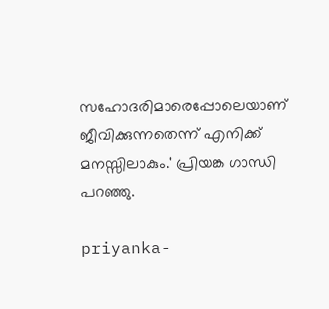സഹോദരിമാരെപ്പോലെയാണ് ജീവിക്കുന്നതെന്ന് എനിക്ക് മനസ്സിലാകും.' പ്രിയങ്ക ഗാന്ധി പറഞ്ഞു.

priyanka-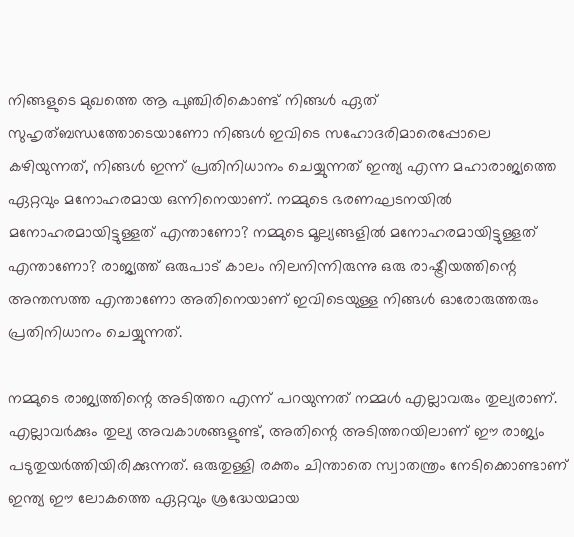നിങ്ങളുടെ മുഖത്തെ ആ പുഞ്ചിരികൊണ്ട് നിങ്ങള്‍ ഏത് സുഹൃത്ബന്ധത്തോടെയാണോ നിങ്ങള്‍ ഇവിടെ സഹോദരിമാരെപ്പോലെ കഴിയുന്നത്, നിങ്ങള്‍ ഇന്ന് പ്രതിനിധാനം ചെയ്യുന്നത് ഇന്ത്യ എന്ന മഹാരാജ്യത്തെ ഏറ്റവും മനോഹരമായ ഒന്നിനെയാണ്. നമ്മുടെ ഭരണഘടനയില്‍ മനോഹരമായിട്ടുള്ളത് എന്താണോ? നമ്മുടെ മൂല്യങ്ങളില്‍ മനോഹരമായിട്ടുള്ളത് എന്താണോ? രാജ്യത്ത് ഒരുപാട് കാലം നിലനിന്നിരുന്നു ഒരു രാഷ്ട്രീയത്തിന്റെ അന്തസത്ത എന്താണോ അതിനെയാണ് ഇവിടെയുള്ള നിങ്ങള്‍ ഓരോരുത്തരും പ്രതിനിധാനം ചെയ്യുന്നത്.

നമ്മുടെ രാജ്യത്തിന്റെ അടിത്തറ എന്ന് പറയുന്നത് നമ്മള്‍ എല്ലാവരും തുല്യരാണ്. എല്ലാവർക്കും തുല്യ അവകാശങ്ങളുണ്ട്, അതിന്റെ അടിത്തറയിലാണ് ഈ രാജ്യം പടുതുയർത്തിയിരിക്കുന്നത്. ഒരുതുള്ളി രക്തം ചിന്താതെ സ്വാതന്ത്രം നേടിക്കൊണ്ടാണ് ഇന്ത്യ ഈ ലോകത്തെ ഏറ്റവും ശ്രദ്ധേയമായ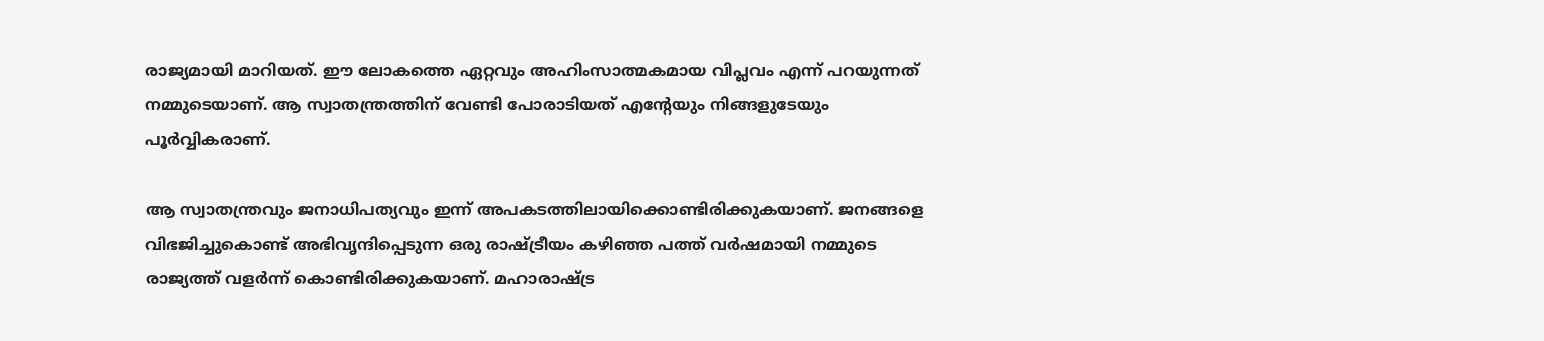രാജ്യമായി മാറിയത്. ഈ ലോകത്തെ ഏറ്റവും അഹിംസാത്മകമായ വിപ്ലവം എന്ന് പറയുന്നത് നമ്മുടെയാണ്. ആ സ്വാതന്ത്രത്തിന് വേണ്ടി പോരാടിയത് എന്റേയും നിങ്ങളുടേയും പൂർവ്വികരാണ്.

ആ സ്വാതന്ത്രവും ജനാധിപത്യവും ഇന്ന് അപകടത്തിലായിക്കൊണ്ടിരിക്കുകയാണ്. ജനങ്ങളെ വിഭജിച്ചുകൊണ്ട് അഭിവൃന്ദിപ്പെടുന്ന ഒരു രാഷ്ട്രീയം കഴിഞ്ഞ പത്ത് വർഷമായി നമ്മുടെ രാജ്യത്ത് വളർന്ന് കൊണ്ടിരിക്കുകയാണ്. മഹാരാഷ്ട്ര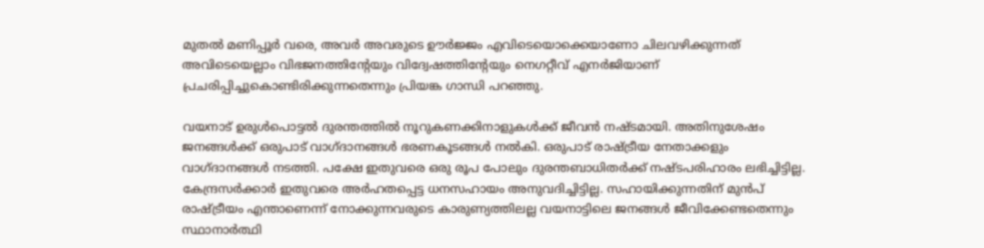മുതല്‍ മണിപ്പൂർ വരെ, അവർ അവരുടെ ഊർജ്ജം എവിടെയൊക്കെയാണോ ചിലവഴിക്കുന്നത് അവിടെയെല്ലാം വിഭജനത്തിന്റേയും വിദ്വേഷത്തിന്റേയും നെഗറ്റീവ് എനർജിയാണ് പ്രചരിപ്പിച്ചുകൊണ്ടിരിക്കുന്നതെന്നും പ്രിയങ്ക ഗാന്ധി പറഞ്ഞു.

വയനാട് ഉരുൾപൊട്ടൽ ദുരന്തത്തിൽ നൂറുകണക്കിനാളുകൾക്ക് ജീവൻ നഷ്ടമായി. അതിനുശേഷം ജനങ്ങൾക്ക് ഒരുപാട് വാഗ്ദാനങ്ങൾ ഭരണകൂടങ്ങൾ നൽകി. ഒരുപാട് രാഷ്ട്രീയ നേതാക്കളും വാഗ്ദാനങ്ങൾ നടത്തി. പക്ഷേ ഇതുവരെ ഒരു രൂപ പോലും ദുരന്തബാധിതർക്ക് നഷ്ടപരിഹാരം ലഭിച്ചിട്ടില്ല. കേന്ദ്രസർക്കാർ ഇതുവരെ അർഹതപ്പെട്ട ധനസഹായം അനുവദിച്ചിട്ടില്ല. സഹായിക്കുന്നതിന് മുൻപ് രാഷ്ട്രീയം എന്താണെന്ന് നോക്കുന്നവരുടെ കാരുണ്യത്തിലല്ല വയനാട്ടിലെ ജനങ്ങൾ ജീവിക്കേണ്ടതെന്നും സ്ഥാനാർത്ഥി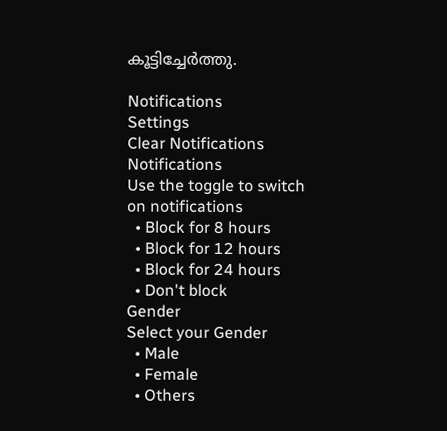കൂട്ടിച്ചേർത്തു.

Notifications
Settings
Clear Notifications
Notifications
Use the toggle to switch on notifications
  • Block for 8 hours
  • Block for 12 hours
  • Block for 24 hours
  • Don't block
Gender
Select your Gender
  • Male
  • Female
  • Others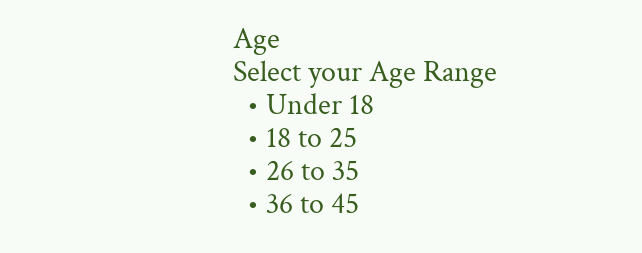Age
Select your Age Range
  • Under 18
  • 18 to 25
  • 26 to 35
  • 36 to 45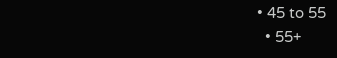• 45 to 55
  • 55+